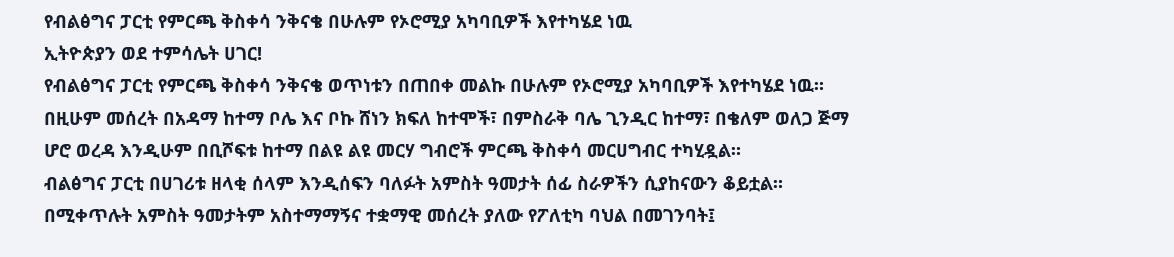የብልፅግና ፓርቲ የምርጫ ቅስቀሳ ንቅናቄ በሁሉም የኦሮሚያ አካባቢዎች እየተካሄደ ነዉ
ኢትዮጵያን ወደ ተምሳሌት ሀገር!
የብልፅግና ፓርቲ የምርጫ ቅስቀሳ ንቅናቄ ወጥነቱን በጠበቀ መልኩ በሁሉም የኦሮሚያ አካባቢዎች እየተካሄደ ነዉ።
በዚሁም መሰረት በአዳማ ከተማ ቦሌ እና ቦኩ ሸነን ክፍለ ከተሞች፣ በምስራቅ ባሌ ጊንዲር ከተማ፣ በቄለም ወለጋ ጅማ ሆሮ ወረዳ እንዲሁም በቢሾፍቱ ከተማ በልዩ ልዩ መርሃ ግብሮች ምርጫ ቅስቀሳ መርሀግብር ተካሂዷል።
ብልፅግና ፓርቲ በሀገሪቱ ዘላቂ ሰላም እንዲሰፍን ባለፉት አምስት ዓመታት ሰፊ ስራዎችን ሲያከናውን ቆይቷል። በሚቀጥሉት አምስት ዓመታትም አስተማማኝና ተቋማዊ መሰረት ያለው የፖለቲካ ባህል በመገንባት፤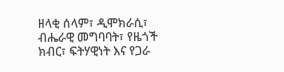ዘላቂ ሰላም፣ ዲሞክራሲ፣ ብሔራዊ መግባባት፣ የዜጎች ክብር፣ ፍትሃዊነት እና የጋራ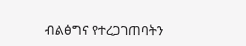ብልፅግና የተረጋገጠባትን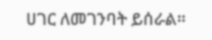ሀገር ለመገንባት ይሰራል።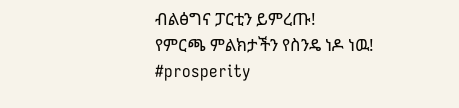ብልፅግና ፓርቲን ይምረጡ!
የምርጫ ምልክታችን የስንዴ ነዶ ነዉ!
#prosperity